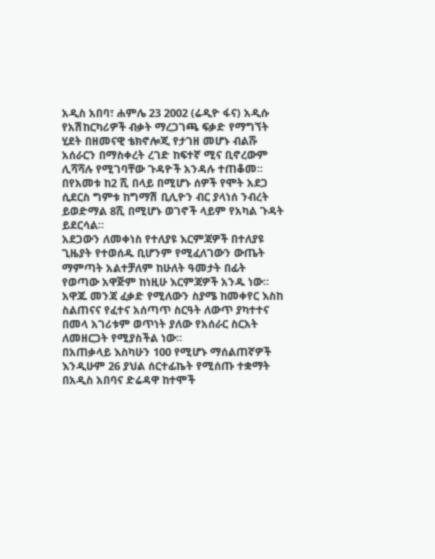አዲስ አበባ፣ ሐምሌ 23 2002 (ሬዲዮ ፋና) አዲሱ የአሽከርካሪዎች ብቃት ማረጋገጫ ፍቃድ የማግኘት ሂደት በዘመናዊ ቴክኖሎጂ የታገዘ መሆኑ ብልሹ አሰራርን በማስቀረት ረገድ ከፍተኛ ሚና ቢኖረውም ሊሻሻሉ የሚገባቸው ጉዳዮች አንዳሉ ተጠቆመ።
በየአመቱ ከ2 ሺ በላይ በሚሆኑ ሰዎች የሞት አደጋ ሲደርስ ግምቱ ከግማሽ ቢሊዮን ብር ያላነሰ ንብረት ይወድማል 8ሺ በሚሆኑ ወገኖች ላይም የአካል ጉዳት ይደርሳል።
አደጋውን ለመቀነስ የተለያዩ እርምጃዎች በተለያዩ ጊዜያት የተወሰዱ ቢሆንም የሚፈለገውን ውጤት ማምጣት አልተቻለም ከሁለት ዓመታት በፊት የወጣው አዋጅም ከነዚሁ እርምጃዎች አንዱ ነው።
አዋጁ መንጃ ፈቃድ የሚለውን ስያሜ ከመቀየር እስከ ስልጠናና የፈተና አሰጣጥ ስርዓት ለውጥ ያካተተና በመላ አገሪቱም ወጥነት ያለው የአሰራር ስርአት ለመዘርጋት የሚያስችል ነው።
በአጠቃላይ እስካሁን 100 የሚሆኑ ማሰልጠኛዎች እንዲሁም 26 ያህል ሰርተፊኬት የሚሰጡ ተቋማት በአዲስ አበባና ድሬዳዋ ከተሞች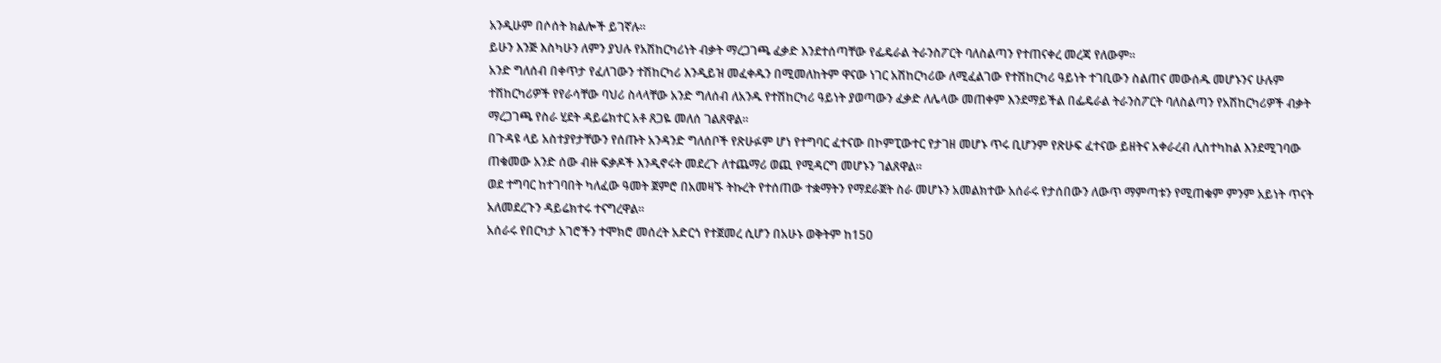አንዲሁም በሶሰት ክልሎች ይገኛሉ።
ይሁን እንጅ እስካሁን ለምን ያህሉ የአሽከርካሪነት ብቃት ማረጋገጫ ፈቃድ እንደተሰጣቸው የፌዴራል ትራንስፖርት ባለስልጣን የተጠናቀረ መረጃ የለውም።
አንድ ግለሰብ በቀጥታ የፈለገውን ተሽከርካሪ እንዲይዝ መፈቀዱን በሚመለከትም ዋናው ነገር አሽከርካሪው ለሚፈልገው የተሽከርካሪ ዓይነት ተገቢውን ስልጠና መውሰዱ መሆኑንና ሁሉም ተሽከርካሪዎች የየራሳቸው ባህሪ ስላላቸው አንድ ግለሰብ ለአንዱ የተሽከርካሪ ዓይነት ያወጣውን ፈቃድ ለሌላው መጠቀም እንደማይችል በፌዴራል ትራንስፖርት ባለስልጣን የአሽከርካሪዎች ብቃት ማረጋገጫ የስራ ሂደት ዳይሬክተር አቶ ጸጋዬ መለሰ ገልጸዋል።
በጉዳዩ ላይ አስተያየታቸውን የሰጡት አንዳንድ ግለሰቦች የጽሁፉም ሆነ የተግባር ፈተናው በኮምፒውተር የታገዘ መሆኑ ጥሩ ቢሆንም የጽሁፍ ፈተናው ይዘትና አቀራረብ ሊስተካከል እንደሚገባው ጠቁመው አንድ ሰው ብዙ ፍቃዶች እንዲኖሩት መደረጉ ለተጨማሪ ወጪ የሚዳርግ መሆኑን ገልጸዋል።
ወደ ተግባር ከተገባበት ካለፈው ዓመት ጀምሮ በአመዛኙ ትኩረት የተሰጠው ተቋማትን የማደራጀት ስራ መሆኑን አመልክተው አሰራሩ የታሰበውን ለውጥ ማምጣቱን የሚጠቁም ምንም አይነት ጥናት አለመደረጉን ዳይሬክተሩ ተናግረዋል።
አሰራሩ የበርካታ አገሮችን ተሞክሮ መሰረት አድርጎ የተጀመረ ሲሆን በአሁኑ ወቅትም ከ150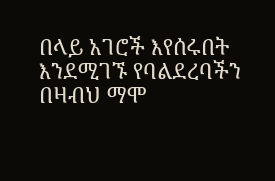በላይ አገሮች እየሰሩበት እንደሚገኙ የባልደረባችን በዛብህ ማሞ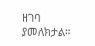ዘገባ ያመለክታል።